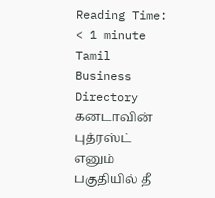Reading Time: < 1 minute
Tamil Business Directory
கனடாவின் புத்ரஸ்ட் எனும் பகுதியில் தீ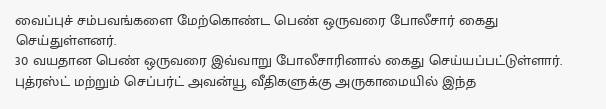வைப்புச் சம்பவங்களை மேற்கொண்ட பெண் ஒருவரை போலீசார் கைது செய்துள்ளனர்.
30 வயதான பெண் ஒருவரை இவ்வாறு போலீசாரினால் கைது செய்யப்பட்டுள்ளார். புத்ரஸ்ட் மற்றும் செப்பர்ட் அவன்யூ வீதிகளுக்கு அருகாமையில் இந்த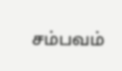சம்பவம்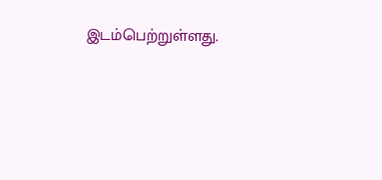இடம்பெற்றுள்ளது.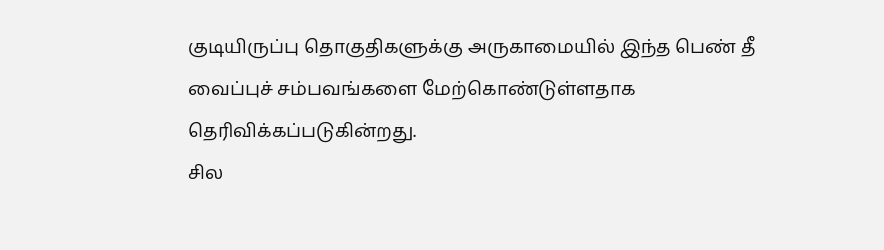குடியிருப்பு தொகுதிகளுக்கு அருகாமையில் இந்த பெண் தீ வைப்புச் சம்பவங்களை மேற்கொண்டுள்ளதாக தெரிவிக்கப்படுகின்றது.
சில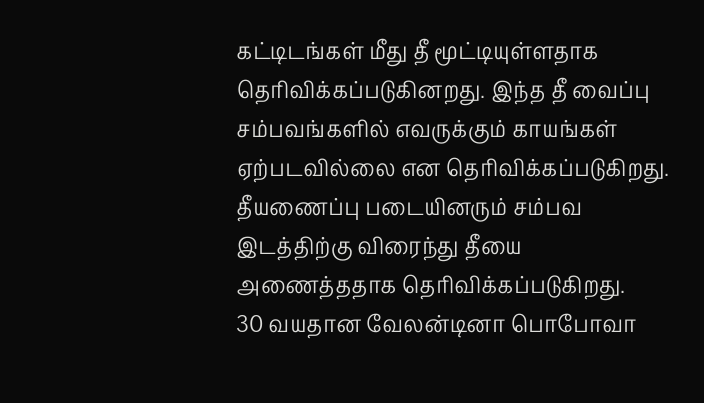கட்டிடங்கள் மீது தீ மூட்டியுள்ளதாக தெரிவிக்கப்படுகினறது. இந்த தீ வைப்பு சம்பவங்களில் எவருக்கும் காயங்கள் ஏற்படவில்லை என தெரிவிக்கப்படுகிறது.
தீயணைப்பு படையினரும் சம்பவ இடத்திற்கு விரைந்து தீயை அணைத்ததாக தெரிவிக்கப்படுகிறது.
30 வயதான வேலன்டினா பொபோவா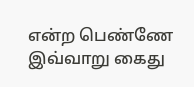என்ற பெண்ணே இவ்வாறு கைது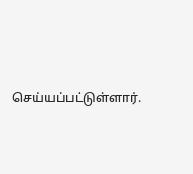செய்யப்பட்டுள்ளார்.